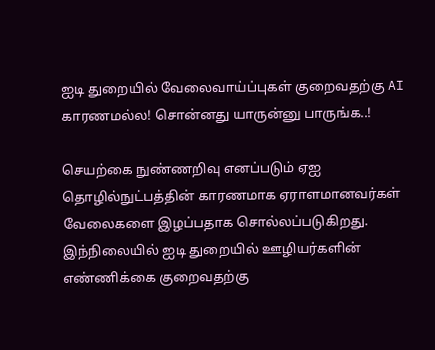ஐடி துறையில் வேலைவாய்ப்புகள் குறைவதற்கு AI காரணமல்ல! சொன்னது யாருன்னு பாருங்க..!

செயற்கை நுண்ணறிவு எனப்படும் ஏஐ தொழில்நுட்பத்தின் காரணமாக ஏராளமானவர்கள் வேலைகளை இழப்பதாக சொல்லப்படுகிறது. இந்நிலையில் ஐடி துறையில் ஊழியர்களின் எண்ணிக்கை குறைவதற்கு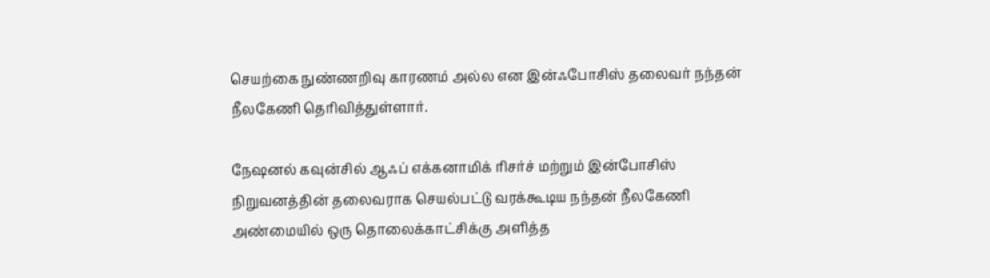செயற்கை நுண்ணறிவு காரணம் அல்ல என இன்ஃபோசிஸ் தலைவர் நந்தன் நீலகேணி தெரிவித்துள்ளார்.

நேஷனல் கவுன்சில் ஆஃப் எக்கனாமிக் ரிசர்ச் மற்றும் இன்போசிஸ் நிறுவனத்தின் தலைவராக செயல்பட்டு வரக்கூடிய நந்தன் நீலகேணி அண்மையில் ஒரு தொலைக்காட்சிக்கு அளித்த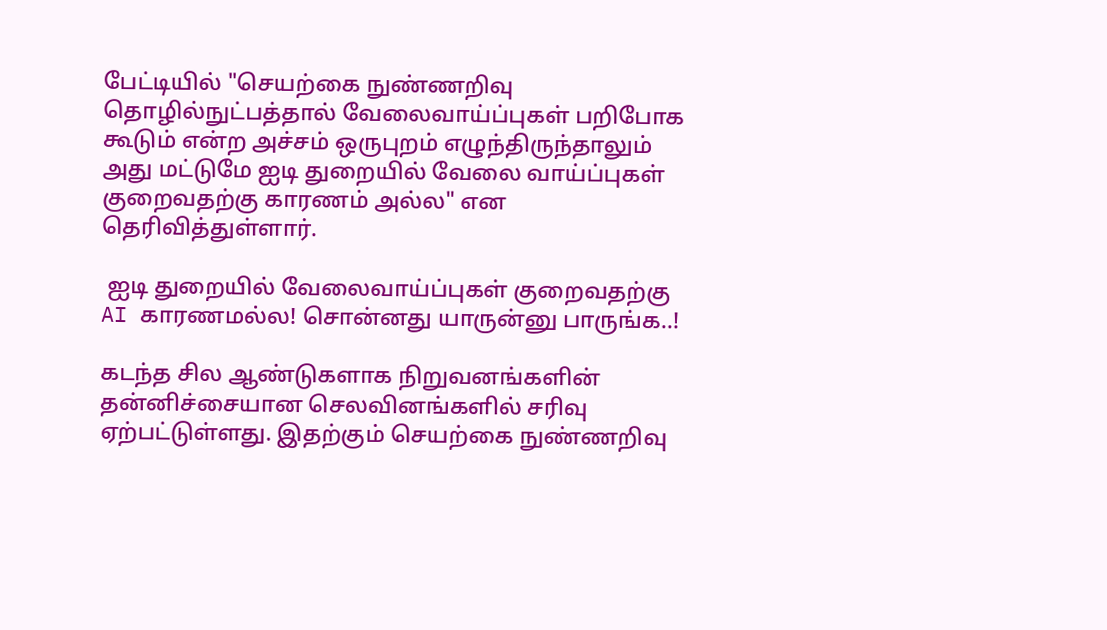பேட்டியில் "செயற்கை நுண்ணறிவு தொழில்நுட்பத்தால் வேலைவாய்ப்புகள் பறிபோக கூடும் என்ற அச்சம் ஒருபுறம் எழுந்திருந்தாலும் அது மட்டுமே ஐடி துறையில் வேலை வாய்ப்புகள் குறைவதற்கு காரணம் அல்ல" என தெரிவித்துள்ளார்.

 ஐடி துறையில் வேலைவாய்ப்புகள் குறைவதற்கு AI காரணமல்ல! சொன்னது யாருன்னு பாருங்க..!

கடந்த சில ஆண்டுகளாக நிறுவனங்களின் தன்னிச்சையான செலவினங்களில் சரிவு ஏற்பட்டுள்ளது. இதற்கும் செயற்கை நுண்ணறிவு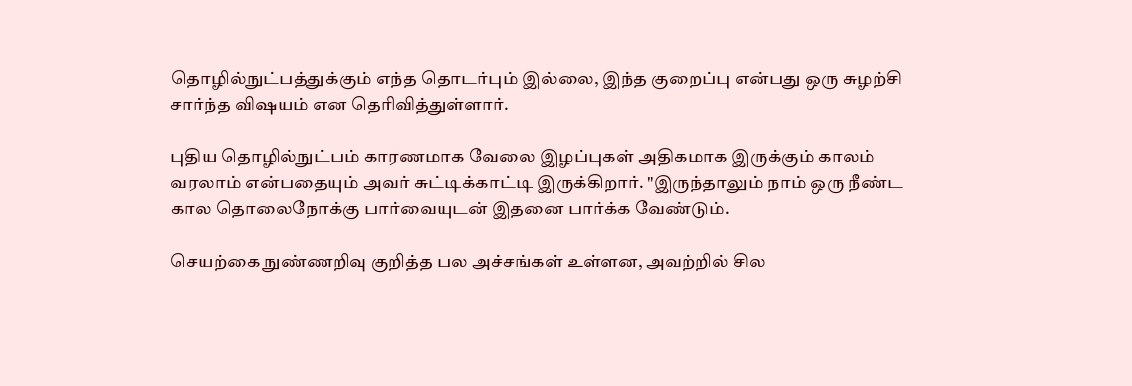தொழில்நுட்பத்துக்கும் எந்த தொடர்பும் இல்லை, இந்த குறைப்பு என்பது ஒரு சுழற்சி சார்ந்த விஷயம் என தெரிவித்துள்ளார்.

புதிய தொழில்நுட்பம் காரணமாக வேலை இழப்புகள் அதிகமாக இருக்கும் காலம் வரலாம் என்பதையும் அவர் சுட்டிக்காட்டி இருக்கிறார். "இருந்தாலும் நாம் ஒரு நீண்ட கால தொலைநோக்கு பார்வையுடன் இதனை பார்க்க வேண்டும்.

செயற்கை நுண்ணறிவு குறித்த பல அச்சங்கள் உள்ளன, அவற்றில் சில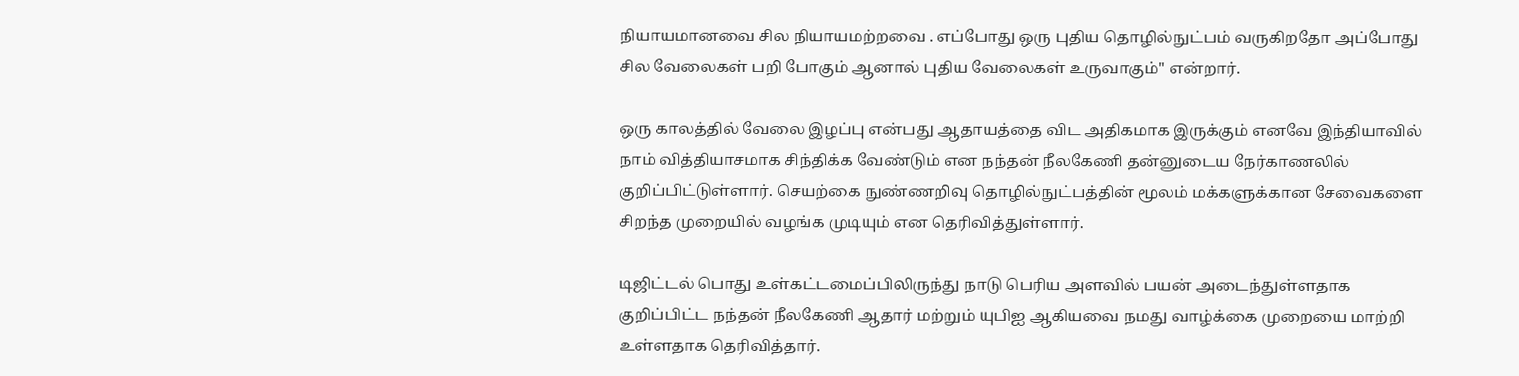நியாயமானவை சில நியாயமற்றவை . எப்போது ஒரு புதிய தொழில்நுட்பம் வருகிறதோ அப்போது சில வேலைகள் பறி போகும் ஆனால் புதிய வேலைகள் உருவாகும்" என்றார்.

ஒரு காலத்தில் வேலை இழப்பு என்பது ஆதாயத்தை விட அதிகமாக இருக்கும் எனவே இந்தியாவில் நாம் வித்தியாசமாக சிந்திக்க வேண்டும் என நந்தன் நீலகேணி தன்னுடைய நேர்காணலில் குறிப்பிட்டுள்ளார். செயற்கை நுண்ணறிவு தொழில்நுட்பத்தின் மூலம் மக்களுக்கான சேவைகளை சிறந்த முறையில் வழங்க முடியும் என தெரிவித்துள்ளார்.

டிஜிட்டல் பொது உள்கட்டமைப்பிலிருந்து நாடு பெரிய அளவில் பயன் அடைந்துள்ளதாக குறிப்பிட்ட நந்தன் நீலகேணி ஆதார் மற்றும் யுபிஐ ஆகியவை நமது வாழ்க்கை முறையை மாற்றி உள்ளதாக தெரிவித்தார்.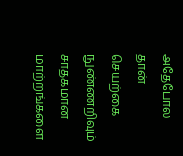அதேபோல தான் செயற்கை நுண்ணறிவும் சாதகமான மாற்றங்களை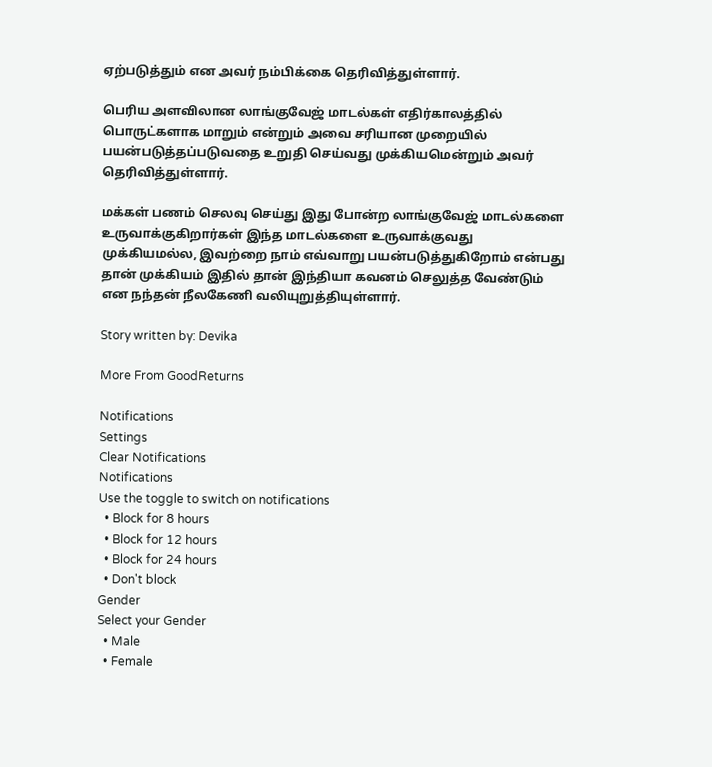ஏற்படுத்தும் என அவர் நம்பிக்கை தெரிவித்துள்ளார்.

பெரிய அளவிலான லாங்குவேஜ் மாடல்கள் எதிர்காலத்தில் பொருட்களாக மாறும் என்றும் அவை சரியான முறையில் பயன்படுத்தப்படுவதை உறுதி செய்வது முக்கியமென்றும் அவர் தெரிவித்துள்ளார்.

மக்கள் பணம் செலவு செய்து இது போன்ற லாங்குவேஜ் மாடல்களை உருவாக்குகிறார்கள் இந்த மாடல்களை உருவாக்குவது முக்கியமல்ல, இவற்றை நாம் எவ்வாறு பயன்படுத்துகிறோம் என்பது தான் முக்கியம் இதில் தான் இந்தியா கவனம் செலுத்த வேண்டும் என நந்தன் நீலகேணி வலியுறுத்தியுள்ளார்.

Story written by: Devika

More From GoodReturns

Notifications
Settings
Clear Notifications
Notifications
Use the toggle to switch on notifications
  • Block for 8 hours
  • Block for 12 hours
  • Block for 24 hours
  • Don't block
Gender
Select your Gender
  • Male
  • Female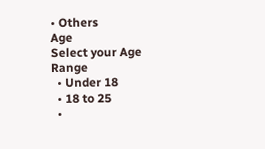• Others
Age
Select your Age Range
  • Under 18
  • 18 to 25
  •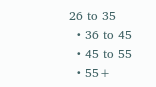26 to 35
  • 36 to 45
  • 45 to 55
  • 55+